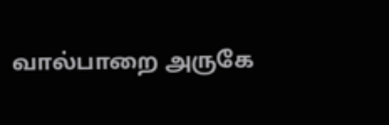வால்பாறை அருகே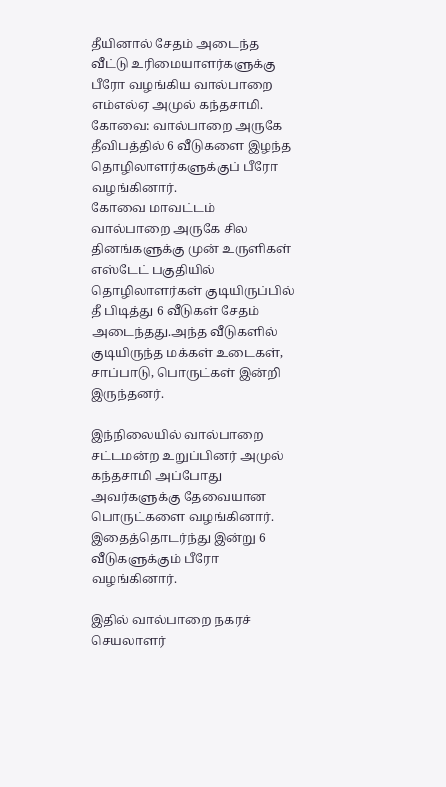தீயினால் சேதம் அடைந்த வீட்டு உரிமையாளர்களுக்கு பீரோ வழங்கிய வால்பாறை எம்எல்ஏ அமுல் கந்தசாமி.
கோவை: வால்பாறை அருகே தீவிபத்தில் 6 வீடுகளை இழந்த தொழிலாளர்களுக்குப் பீரோ வழங்கினார்.
கோவை மாவட்டம் வால்பாறை அருகே சில தினங்களுக்கு முன் உருளிகள் எஸ்டேட் பகுதியில் தொழிலாளர்கள் குடியிருப்பில் தீ பிடித்து 6 வீடுகள் சேதம் அடைந்தது.அந்த வீடுகளில் குடியிருந்த மக்கள் உடைகள், சாப்பாடு, பொருட்கள் இன்றி இருந்தனர்.

இந்நிலையில் வால்பாறை சட்டமன்ற உறுப்பினர் அமுல் கந்தசாமி அப்போது அவர்களுக்கு தேவையான பொருட்களை வழங்கினார். இதைத்தொடர்ந்து இன்று 6 வீடுகளுக்கும் பீரோ வழங்கினார்.

இதில் வால்பாறை நகரச் செயலாளர்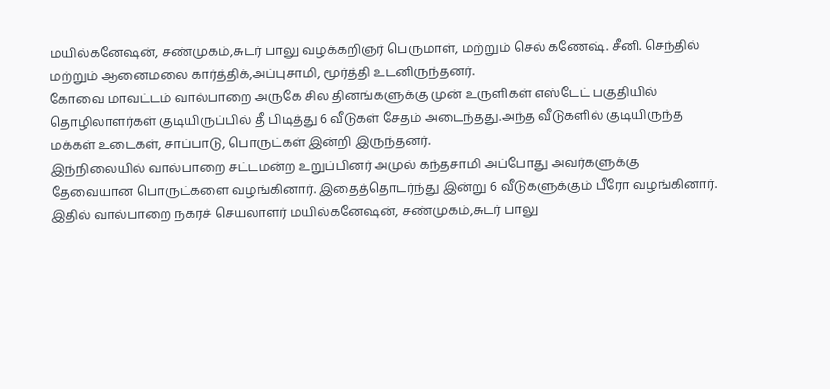மயில்கனேஷன், சண்முகம்,சுடர் பாலு வழக்கறிஞர் பெருமாள், மற்றும் செல் கணேஷ். சீனி. செந்தில் மற்றும் ஆனைமலை கார்த்திக்,அப்புசாமி, மூர்த்தி உடனிருந்தனர்.
கோவை மாவட்டம் வால்பாறை அருகே சில தினங்களுக்கு முன் உருளிகள் எஸ்டேட் பகுதியில் தொழிலாளர்கள் குடியிருப்பில் தீ பிடித்து 6 வீடுகள் சேதம் அடைந்தது.அந்த வீடுகளில் குடியிருந்த மக்கள் உடைகள், சாப்பாடு, பொருட்கள் இன்றி இருந்தனர்.
இந்நிலையில் வால்பாறை சட்டமன்ற உறுப்பினர் அமுல் கந்தசாமி அப்போது அவர்களுக்கு தேவையான பொருட்களை வழங்கினார். இதைத்தொடர்ந்து இன்று 6 வீடுகளுக்கும் பீரோ வழங்கினார்.
இதில் வால்பாறை நகரச் செயலாளர் மயில்கனேஷன், சண்முகம்,சுடர் பாலு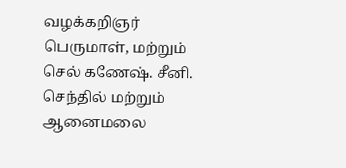வழக்கறிஞர் பெருமாள், மற்றும் செல் கணேஷ். சீனி. செந்தில் மற்றும் ஆனைமலை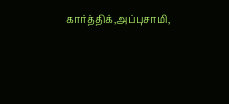கார்த்திக்,அப்புசாமி,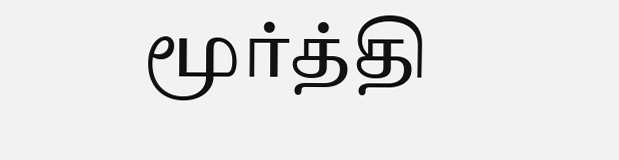மூர்த்தி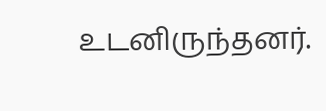உடனிருந்தனர்.